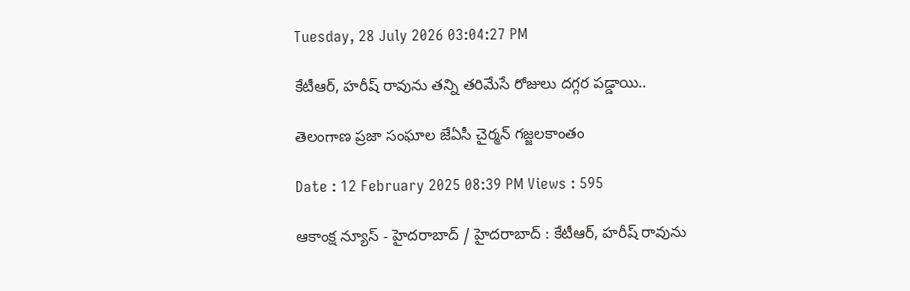Tuesday, 28 July 2026 03:04:27 PM

కేటీఆర్, హరీష్ రావును తన్ని తరిమేసే రోజులు దగ్గర పడ్డాయి..

తెలంగాణ ప్రజా సంఘాల జేఏసీ చైర్మన్ గజ్జలకాంతం

Date : 12 February 2025 08:39 PM Views : 595

ఆకాంక్ష న్యూస్ - హైదరాబాద్ / హైదరాబాద్ : కేటీఆర్, హరీష్ రావును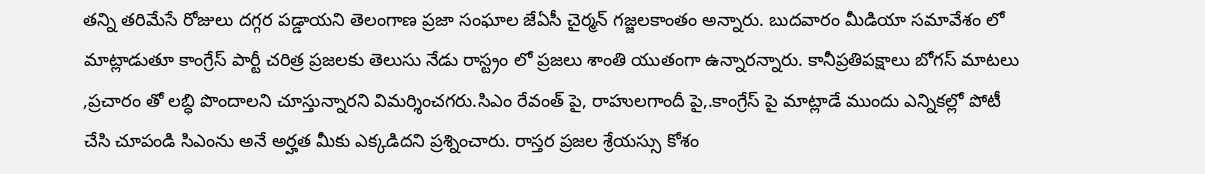తన్ని తరిమేసే రోజులు దగ్గర పడ్డాయని తెలంగాణ ప్రజా సంఘాల జేఏసీ చైర్మన్ గజ్జలకాంతం అన్నారు. బుదవారం మీడియా సమావేశం లో మాట్లాడుతూ కాంగ్రేస్ పార్టీ చరిత్ర ప్రజలకు తెలుసు నేడు రాస్ట్రం లో ప్రజలు శాంతి యుతంగా ఉన్నారన్నారు. కానీప్రతిపక్షాలు బోగస్ మాటలు ,ప్రచారం తో లబ్ధి పొందాలని చూస్తున్నారని విమర్శించగరు.సిఎం రేవంత్ పై, రాహులగాందీ పై,.కాంగ్రేస్ పై మాట్లాడే ముందు ఎన్నికల్లో పోటీ చేసి చూపండి సిఎంను అనే అర్హత మీకు ఎక్కడిదని ప్రశ్నించారు. రాస్తర ప్రజల శ్రేయస్సు కోశం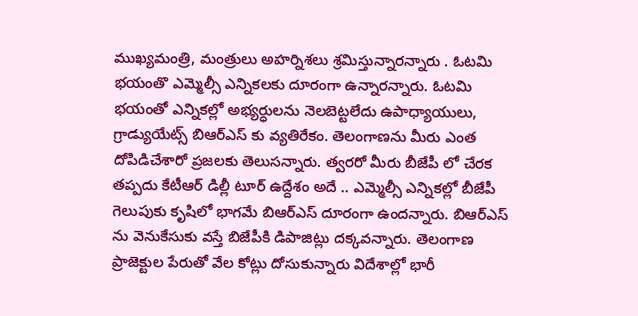ముఖ్యమంత్రి, మంత్రులు అహర్నిశలు శ్రమిస్తున్నారన్నారు . ఓటమి భయంతొ ఎమ్మెల్సీ ఎన్నికలకు దూరంగా ఉన్నారన్నారు. ఓటమి భయంతో ఎన్నికల్లో అభ్యర్ధులను నెలబెట్టలేదు ఉపాధ్యాయులు, గ్రాడ్యుయేట్స్ బిఆర్ఎస్ కు వ్యతిరేకం. తెలంగాణను మీరు ఎంత దోపిడిచేశారో ప్రజలకు తెలుసన్నారు. త్వరరో మీరు బీజేపీ లో చేరక తప్పదు కేటీఆర్ డిల్లీ టూర్ ఉద్దేశం అదే .. ఎమ్మెల్సీ ఎన్నికల్లో బీజేపీ గెలుపుకు కృషిలో భాగమే బిఆర్ఎస్ దూరంగా ఉందన్నారు. బిఆర్ఎస్ ను వెనుకేసుకు వస్తే బిజేపీకి డిపాజిట్లు దక్కవన్నారు. తెలంగాణ ప్రాజెక్టుల పేరుతో వేల కోట్లు దోసుకున్నారు విదేశాల్లో భారీ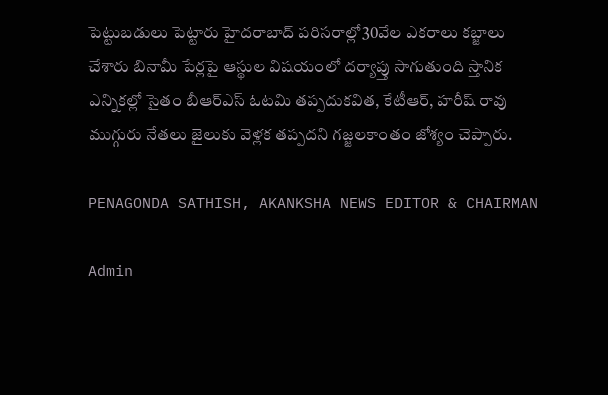పెట్టుబడులు పెట్టారు హైదరాబాద్ పరిసరాల్లో30వేల ఎకరాలు కబ్జాలు చేశారు బినామీ పేర్లపై ఆస్థుల విషయంలో దర్యాప్తు సాగుతుంది స్తానిక ఎన్నికల్లో సైతం బీఆర్ఎస్ ఓటమి తప్పదుకవిత, కేటీఆర్, హరీష్ రావు ముగ్గురు నేతలు జైలుకు వెళ్లక తప్పదని గజ్జలకాంతం జోశ్యం చెప్పారు.

PENAGONDA SATHISH, AKANKSHA NEWS EDITOR & CHAIRMAN

Admin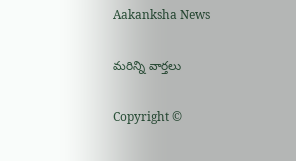Aakanksha News

మరిన్ని వార్తలు

Copyright ©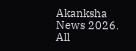Akanksha News 2026. All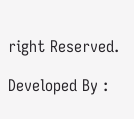right Reserved.

Developed By :